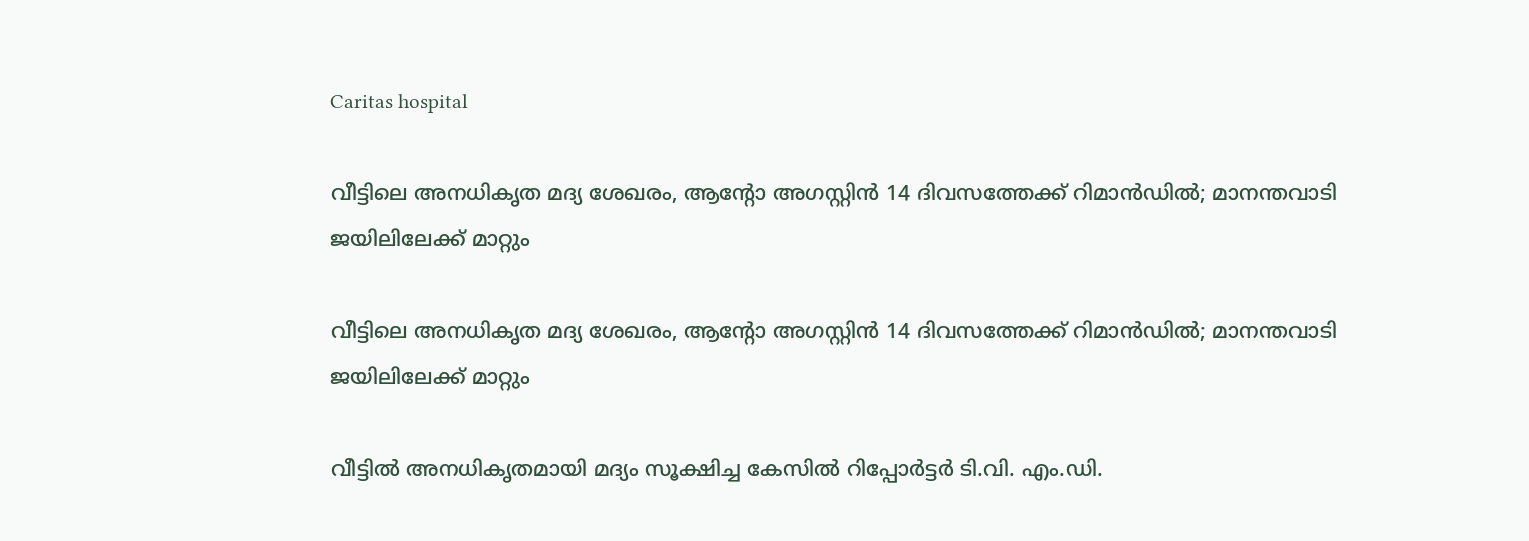Caritas hospital

വീട്ടിലെ അനധികൃത മദ്യ ശേഖരം, ആന്റോ അഗസ്റ്റിൻ 14 ദിവസത്തേക്ക് റിമാൻഡിൽ; മാനന്തവാടി ജയിലിലേക്ക് മാറ്റും

വീട്ടിലെ അനധികൃത മദ്യ ശേഖരം, ആന്റോ അഗസ്റ്റിൻ 14 ദിവസത്തേക്ക് റിമാൻഡിൽ; മാനന്തവാടി ജയിലിലേക്ക് മാറ്റും

വീട്ടിൽ അനധികൃതമായി മദ്യം സൂക്ഷിച്ച കേസിൽ റിപ്പോർട്ടർ ടി.വി. എം.ഡി.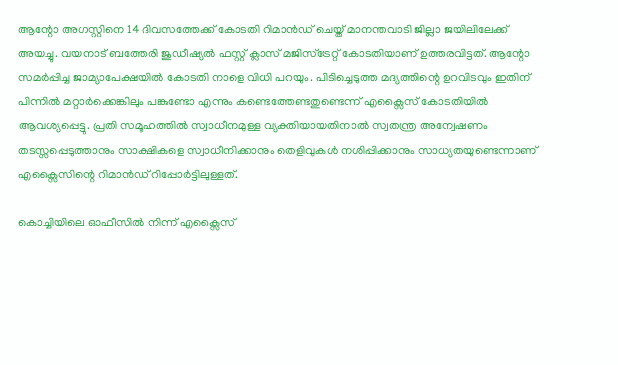ആന്റോ അഗസ്റ്റിനെ 14 ദിവസത്തേക്ക് കോടതി റിമാൻഡ് ചെയ്ത് മാനന്തവാടി ജില്ലാ ജയിലിലേക്ക് അയച്ചു. വയനാട് ബത്തേരി ജുഡീഷ്യൽ ഫസ്റ്റ് ക്ലാസ് മജിസ്ട്രേറ്റ് കോടതിയാണ് ഉത്തരവിട്ടത്. ആന്റോ സമർപ്പിച്ച ജാമ്യാപേക്ഷയിൽ കോടതി നാളെ വിധി പറയും. പിടിച്ചെടുത്ത മദ്യത്തിന്റെ ഉറവിടവും ഇതിന് പിന്നിൽ മറ്റാർക്കെങ്കിലും പങ്കുണ്ടോ എന്നും കണ്ടെത്തേണ്ടതുണ്ടെന്ന് എക്സൈസ് കോടതിയിൽ ആവശ്യപ്പെട്ടു. പ്രതി സമൂഹത്തിൽ സ്വാധീനമുള്ള വ്യക്തിയായതിനാൽ സ്വതന്ത്ര അന്വേഷണം തടസ്സപ്പെടുത്താനും സാക്ഷികളെ സ്വാധീനിക്കാനും തെളിവുകൾ നശിപ്പിക്കാനും സാധ്യതയുണ്ടെന്നാണ് എക്സൈസിന്റെ റിമാൻഡ് റിപ്പോർട്ടിലുള്ളത്.

കൊച്ചിയിലെ ഓഫീസിൽ നിന്ന് എക്സൈസ്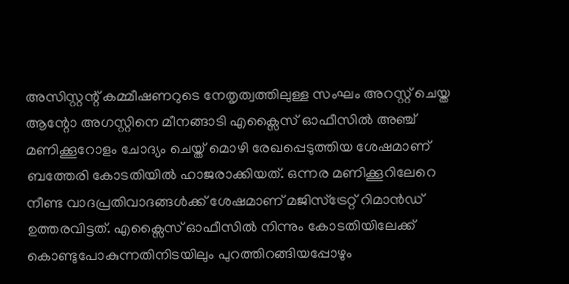അസിസ്റ്റന്റ് കമ്മീഷണറുടെ നേതൃത്വത്തിലുള്ള സംഘം അറസ്റ്റ് ചെയ്ത ആന്റോ അഗസ്റ്റിനെ മീനങ്ങാടി എക്സൈസ് ഓഫീസിൽ അഞ്ച് മണിക്കൂറോളം ചോദ്യം ചെയ്ത് മൊഴി രേഖപ്പെടുത്തിയ ശേഷമാണ് ബത്തേരി കോടതിയിൽ ഹാജരാക്കിയത്. ഒന്നര മണിക്കൂറിലേറെ നീണ്ട വാദപ്രതിവാദങ്ങൾക്ക് ശേഷമാണ് മജിസ്ട്രേറ്റ് റിമാൻഡ് ഉത്തരവിട്ടത്. എക്സൈസ് ഓഫീസിൽ നിന്നും കോടതിയിലേക്ക് കൊണ്ടുപോകുന്നതിനിടയിലും പുറത്തിറങ്ങിയപ്പോഴും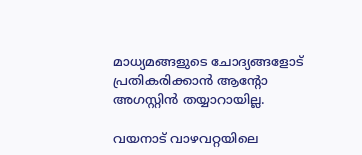മാധ്യമങ്ങളുടെ ചോദ്യങ്ങളോട് പ്രതികരിക്കാൻ ആന്റോ അഗസ്റ്റിൻ തയ്യാറായില്ല.

വയനാട് വാഴവറ്റയിലെ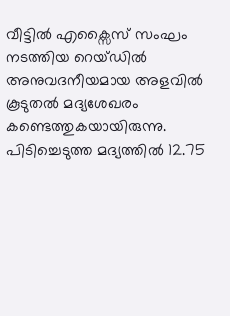വീട്ടിൽ എക്സൈസ് സംഘം നടത്തിയ റെയ്ഡിൽ അനുവദനീയമായ അളവിൽ കൂടുതൽ മദ്യശേഖരം കണ്ടെത്തുകയായിരുന്നു. പിടിച്ചെടുത്ത മദ്യത്തിൽ 12.75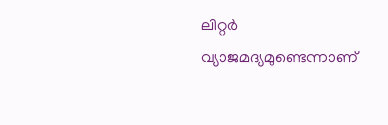ലിറ്റർ വ്യാജമദ്യമുണ്ടെന്നാണ്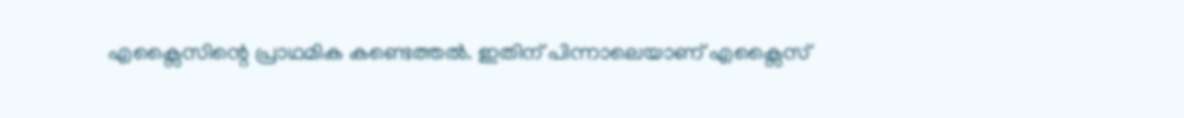എക്സൈസിന്റെ പ്രാഥമിക കണ്ടെത്തൽ. ഇതിന് പിന്നാലെയാണ് എക്സൈസ്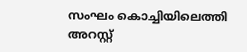സംഘം കൊച്ചിയിലെത്തി അറസ്റ്റ്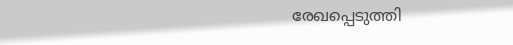രേഖപ്പെടുത്തി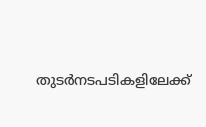തുടർനടപടികളിലേക്ക്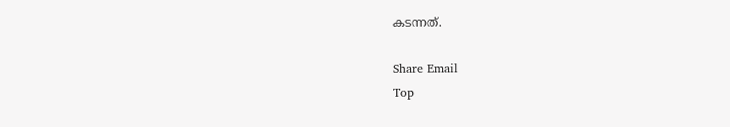കടന്നത്.

Share Email
Top